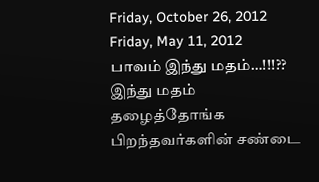Friday, October 26, 2012
Friday, May 11, 2012
பாவம் இந்து மதம்…!!!??
இந்து மதம் தழைத்தோங்க
பிறந்தவர்களின் சண்டை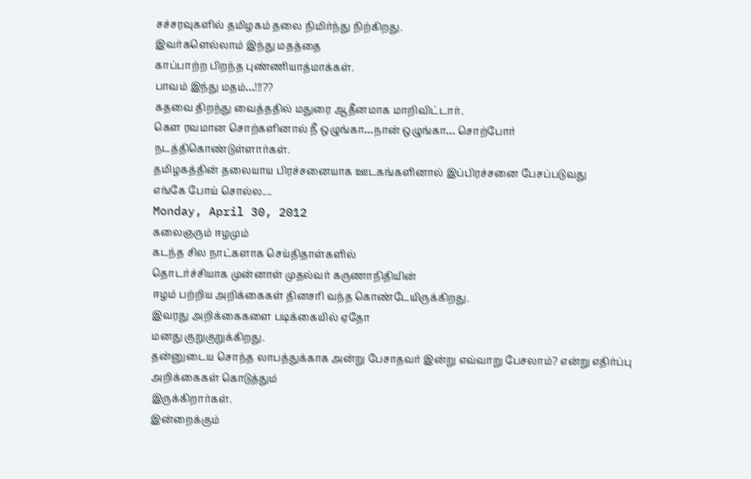சச்சரவுகளில் தமிழகம் தலை நிமிர்ந்து நிற்கிறது.
இவர்களெல்லாம் இந்து மதத்தை
காப்பாற்ற பிறந்த புண்ணியாத்மாக்கள்.
பாவம் இந்து மதம்…!!!??
கதவை திறந்து வைத்ததில் மதுரை ஆதீனமாக மாறிவிட்டார்.
கௌ ரவமான சொற்களினால் நீ ஒழுங்கா…நான் ஒழுங்கா… சொற்போர்
நடத்திகொண்டுள்ளார்கள்.
தமிழகத்தின் தலையாய பிரச்சனையாக ஊடகங்களினால் இப்பிரச்சனை பேசப்படுவது
எங்கே போய் சொல்ல....
Monday, April 30, 2012
கலைஞரும் ஈழமும்
கடந்த சில நாட்களாக செய்திதாள்களில்
தொடர்ச்சியாக முன்னாள் முதல்வர் கருணாநிதியின்
ஈழம் பற்றிய அறிக்கைகள் தினசரி வந்த கொண்டேயிருக்கிறது.
இவரது அறிக்கைகளை படிக்கையில் ஏதோ
மனது குறுகுறுக்கிறது.
தன்னுடைய சொந்த லாபத்துக்காக அன்று பேசாதவர் இன்று எவ்வாறு பேசலாம்? என்று எதிர்ப்பு அறிக்கைகள் கொடுத்தும்
இருக்கிறார்கள்.
இன்றைக்கும்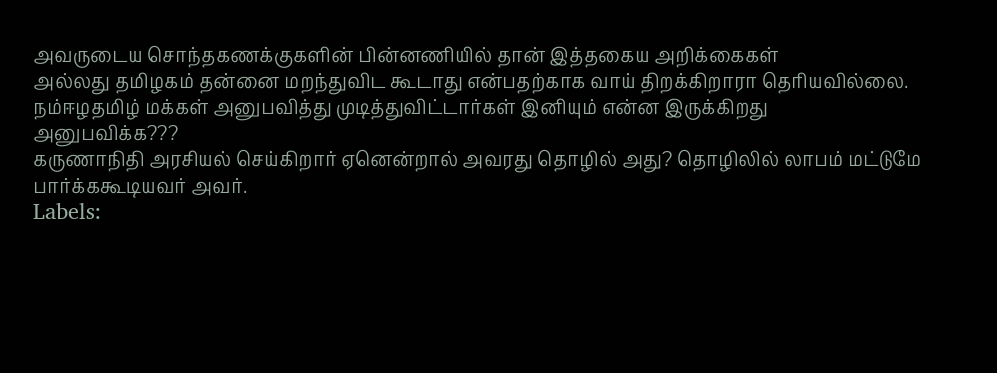அவருடைய சொந்தகணக்குகளின் பின்னணியில் தான் இத்தகைய அறிக்கைகள்
அல்லது தமிழகம் தன்னை மறந்துவிட கூடாது என்பதற்காக வாய் திறக்கிறாரா தெரியவில்லை.
நம்ஈழதமிழ் மக்கள் அனுபவித்து முடித்துவிட்டார்கள் இனியும் என்ன இருக்கிறது
அனுபவிக்க???
கருணாநிதி அரசியல் செய்கிறார் ஏனென்றால் அவரது தொழில் அது? தொழிலில் லாபம் மட்டுமே பார்க்ககூடியவர் அவர்.
Labels: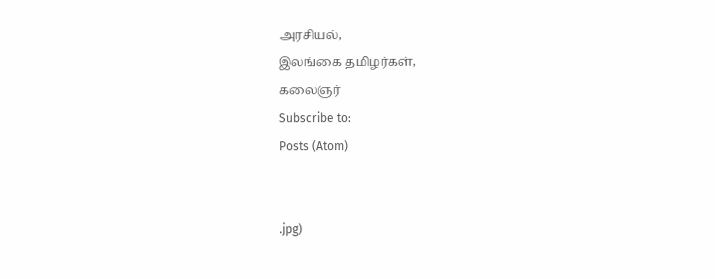அரசியல்,
இலங்கை தமிழர்கள்,
கலைஞர்
Subscribe to:
Posts (Atom)


.jpg)